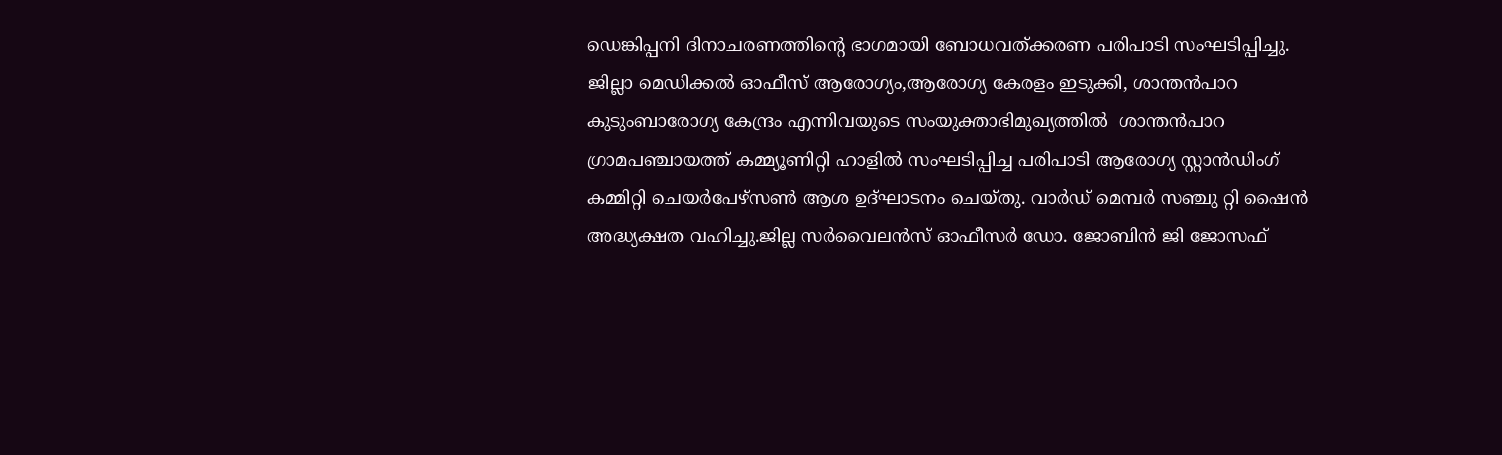ഡെങ്കിപ്പനി ദിനാചരണത്തിന്റെ ഭാഗമായി ബോധവത്ക്കരണ പരിപാടി സംഘടിപ്പിച്ചു. ജില്ലാ മെഡിക്കല്‍ ഓഫീസ് ആരോഗ്യം,ആരോഗ്യ കേരളം ഇടുക്കി, ശാന്തന്‍പാറ കുടുംബാരോഗ്യ കേന്ദ്രം എന്നിവയുടെ സംയുക്താഭിമുഖ്യത്തില്‍  ശാന്തന്‍പാറ ഗ്രാമപഞ്ചായത്ത് കമ്മ്യൂണിറ്റി ഹാളില്‍ സംഘടിപ്പിച്ച പരിപാടി ആരോഗ്യ സ്റ്റാന്‍ഡിംഗ് കമ്മിറ്റി ചെയര്‍പേഴ്സണ്‍ ആശ ഉദ്ഘാടനം ചെയ്തു. വാര്‍ഡ് മെമ്പര്‍ സഞ്ചു റ്റി ഷൈന്‍ അദ്ധ്യക്ഷത വഹിച്ചു.ജില്ല സര്‍വൈലന്‍സ് ഓഫീസര്‍ ഡോ. ജോബിന്‍ ജി ജോസഫ്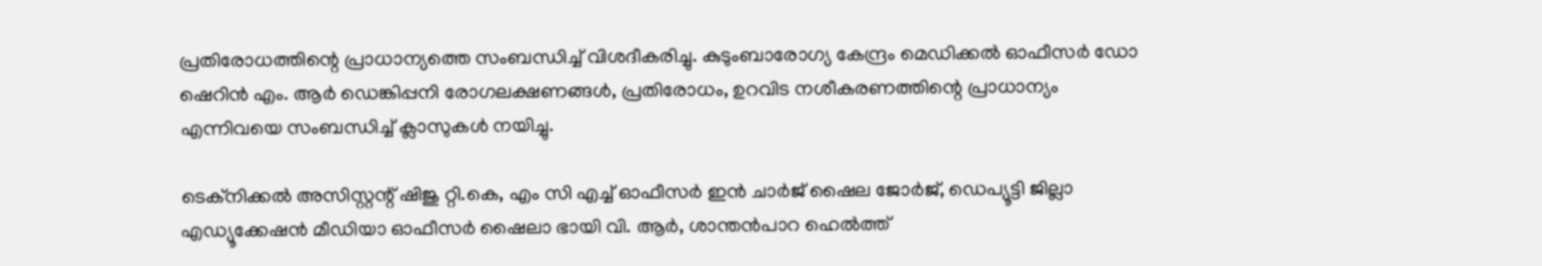പ്രതിരോധത്തിന്റെ പ്രാധാന്യത്തെ സംബന്ധിച്ച് വിശദീകരിച്ചു. കുടുംബാരോഗ്യ കേന്ദ്രം മെഡിക്കല്‍ ഓഫീസര്‍ ഡോ ഷെറിന്‍ എം. ആര്‍ ഡെങ്കിപ്പനി രോഗലക്ഷണങ്ങള്‍, പ്രതിരോധം, ഉറവിട നശീകരണത്തിന്റെ പ്രാധാന്യം എന്നിവയെ സംബന്ധിച്ച് ക്ലാസുകള്‍ നയിച്ചു.

ടെക്നിക്കല്‍ അസിസ്റ്റന്റ് ഷിജു റ്റി.കെ, എം സി എച്ച് ഓഫീസര്‍ ഇന്‍ ചാര്‍ജ് ഷൈല ജോര്‍ജ്, ഡെപ്യൂട്ടി ജില്ലാ എഡ്യൂക്കേഷന്‍ മീഡിയാ ഓഫീസര്‍ ഷൈലാ ഭായി വി. ആര്‍, ശാന്തന്‍പാറ ഹെല്‍ത്ത്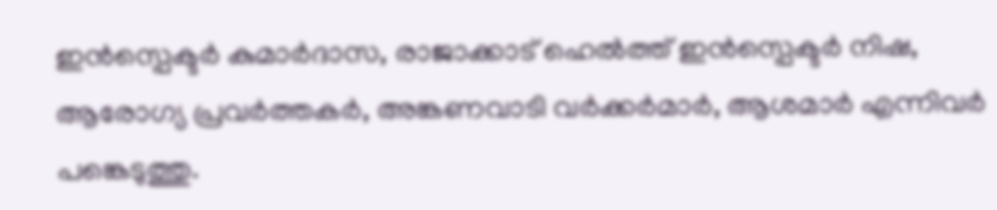ഇന്‍സ്പെക്ടര്‍ കുമാര്‍ദാസ, രാജാക്കാട് ഹെല്‍ത്ത് ഇന്‍സ്പെക്ടര്‍ നിഷ, ആരോഗ്യ പ്രവര്‍ത്തകര്‍, അങ്കണവാടി വര്‍ക്കര്‍മാര്‍, ആശമാര്‍ എന്നിവര്‍ പങ്കെടുത്തു.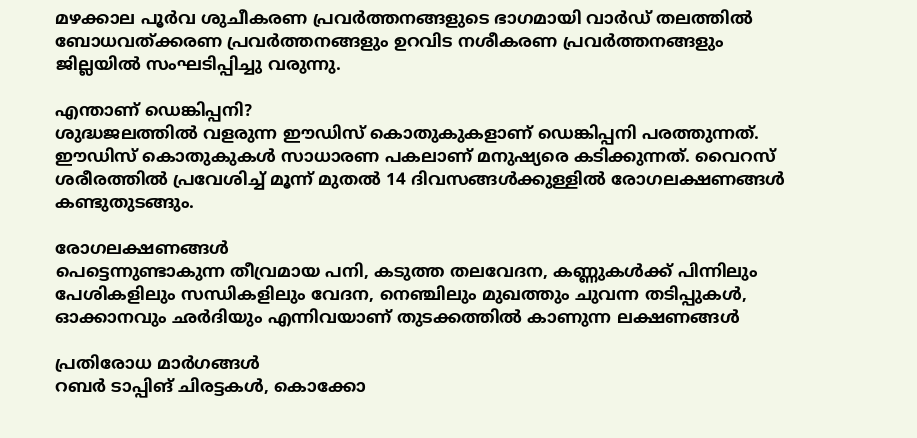മഴക്കാല പൂര്‍വ ശുചീകരണ പ്രവര്‍ത്തനങ്ങളുടെ ഭാഗമായി വാര്‍ഡ് തലത്തില്‍ ബോധവത്ക്കരണ പ്രവര്‍ത്തനങ്ങളും ഉറവിട നശീകരണ പ്രവര്‍ത്തനങ്ങളും ജില്ലയില്‍ സംഘടിപ്പിച്ചു വരുന്നു.

എന്താണ് ഡെങ്കിപ്പനി?
ശുദ്ധജലത്തില്‍ വളരുന്ന ഈഡിസ് കൊതുകുകളാണ് ഡെങ്കിപ്പനി പരത്തുന്നത്. ഈഡിസ് കൊതുകുകള്‍ സാധാരണ പകലാണ് മനുഷ്യരെ കടിക്കുന്നത്. വൈറസ് ശരീരത്തില്‍ പ്രവേശിച്ച് മൂന്ന് മുതല്‍ 14 ദിവസങ്ങള്‍ക്കുള്ളില്‍ രോഗലക്ഷണങ്ങള്‍ കണ്ടുതുടങ്ങും.

രോഗലക്ഷണങ്ങള്‍
പെട്ടെന്നുണ്ടാകുന്ന തീവ്രമായ പനി, കടുത്ത തലവേദന, കണ്ണുകള്‍ക്ക് പിന്നിലും പേശികളിലും സന്ധികളിലും വേദന, നെഞ്ചിലും മുഖത്തും ചുവന്ന തടിപ്പുകള്‍, ഓക്കാനവും ഛര്‍ദിയും എന്നിവയാണ് തുടക്കത്തില്‍ കാണുന്ന ലക്ഷണങ്ങള്‍

പ്രതിരോധ മാര്‍ഗങ്ങള്‍
റബര്‍ ടാപ്പിങ് ചിരട്ടകള്‍, കൊക്കോ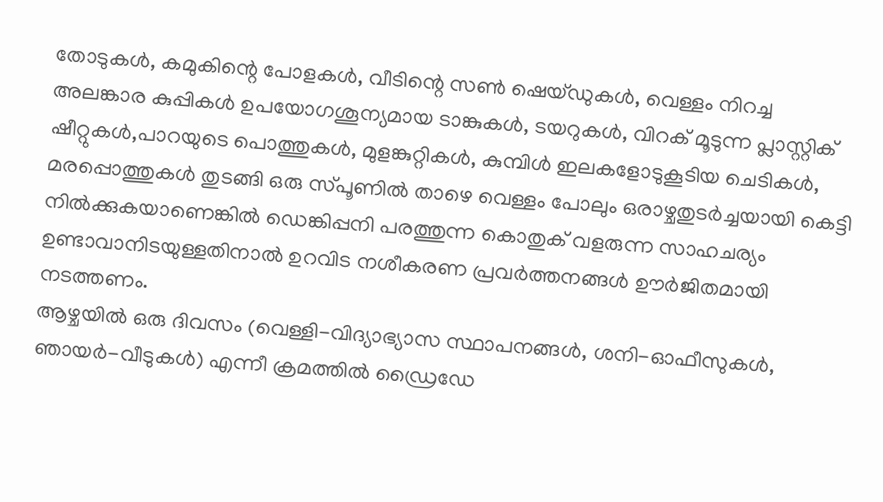തോടുകള്‍, കമുകിന്റെ പോളകള്‍, വീടിന്റെ സണ്‍ ഷെയ്ഡുകള്‍, വെള്ളം നിറച്ച അലങ്കാര കുപ്പികള്‍ ഉപയോഗശൂന്യമായ ടാങ്കുകള്‍, ടയറുകള്‍, വിറക് മൂടുന്ന പ്ലാസ്റ്റിക് ഷീറ്റുകള്‍,പാറയുടെ പൊത്തുകള്‍, മുളങ്കുറ്റികള്‍, കുമ്പിള്‍ ഇലകളോടുകൂടിയ ചെടികള്‍, മരപ്പൊത്തുകള്‍ തുടങ്ങി ഒരു സ്പൂണില്‍ താഴെ വെള്ളം പോലും ഒരാഴ്ചതുടര്‍ച്ചയായി കെട്ടി നില്‍ക്കുകയാണെങ്കില്‍ ഡെങ്കിപ്പനി പരത്തുന്ന കൊതുക് വളരുന്ന സാഹചര്യം ഉണ്ടാവാനിടയുള്ളതിനാല്‍ ഉറവിട നശീകരണ പ്രവര്‍ത്തനങ്ങള്‍ ഊര്‍ജിതമായി നടത്തണം.
ആഴ്ചയില്‍ ഒരു ദിവസം (വെള്ളി-വിദ്യാഭ്യാസ സ്ഥാപനങ്ങള്‍, ശനി-ഓഫീസുകള്‍, ഞായര്‍-വീടുകള്‍) എന്നീ ക്രമത്തില്‍ ഡ്രൈഡേ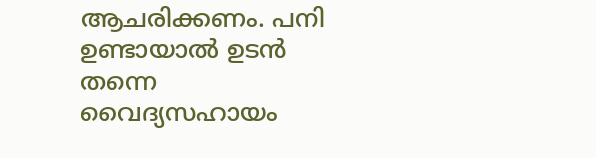ആചരിക്കണം. പനി ഉണ്ടായാല്‍ ഉടന്‍ തന്നെ വൈദ്യസഹായം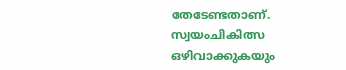തേടേണ്ടതാണ്. സ്വയംചികിത്സ ഒഴിവാക്കുകയും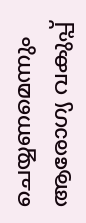ചെയ്യണമെന്നും ആരോഗ്യ വകുപ്പ്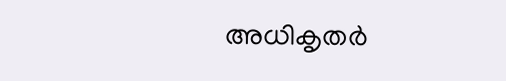അധികൃതര്‍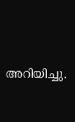അറിയിച്ചു.